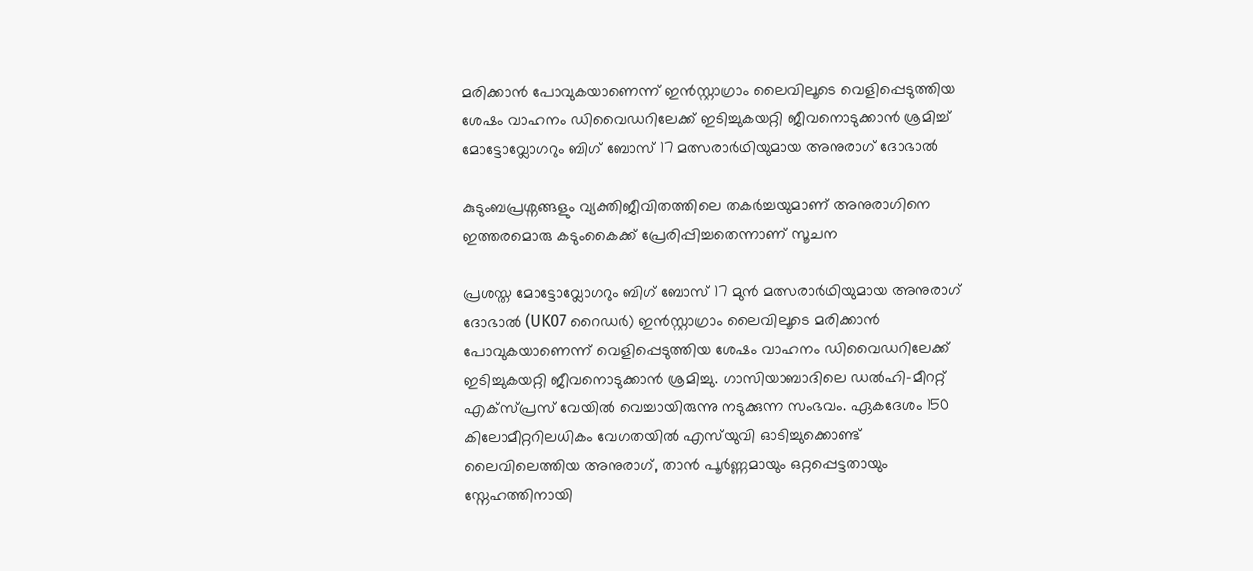മരിക്കാൻ പോവുകയാണെന്ന് ഇൻസ്റ്റാഗ്രാം ലൈവിലൂടെ വെളിപ്പെടുത്തിയ ശേഷം വാഹനം ഡിവൈഡറിലേക്ക് ഇടിച്ചുകയറ്റി ജീവനൊടുക്കാൻ ശ്രമിച്ച് മോട്ടോവ്ലോഗറും ബിഗ് ബോസ് 17 മത്സരാർഥിയുമായ അനുരാഗ് ദോഭാൽ

കുടുംബപ്രശ്നങ്ങളും വ്യക്തിജീവിതത്തിലെ തകർച്ചയുമാണ് അനുരാഗിനെ ഇത്തരമൊരു കടുംകൈക്ക് പ്രേരിപ്പിച്ചതെന്നാണ് സൂചന

പ്രശസ്ത മോട്ടോവ്ലോഗറും ബിഗ് ബോസ് 17 മുൻ മത്സരാർഥിയുമായ അനുരാഗ് ദോഭാൽ (UK07 റൈഡർ) ഇൻസ്റ്റാഗ്രാം ലൈവിലൂടെ മരിക്കാൻ പോവുകയാണെന്ന് വെളിപ്പെടുത്തിയ ശേഷം വാഹനം ഡിവൈഡറിലേക്ക് ഇടിച്ചുകയറ്റി ജീവനൊടുക്കാൻ ശ്രമിച്ചു. ഗാസിയാബാദിലെ ഡൽഹി-മീററ്റ് എക്സ്പ്രസ് വേയിൽ വെച്ചായിരുന്നു നടുക്കുന്ന സംഭവം. ഏകദേശം 150 കിലോമീറ്ററിലധികം വേഗതയിൽ എസ്‌യുവി ഓടിച്ചുക്കൊണ്ട് ലൈവിലെത്തിയ അനുരാഗ്, താൻ പൂർണ്ണമായും ഒറ്റപ്പെട്ടതായും സ്നേഹത്തിനായി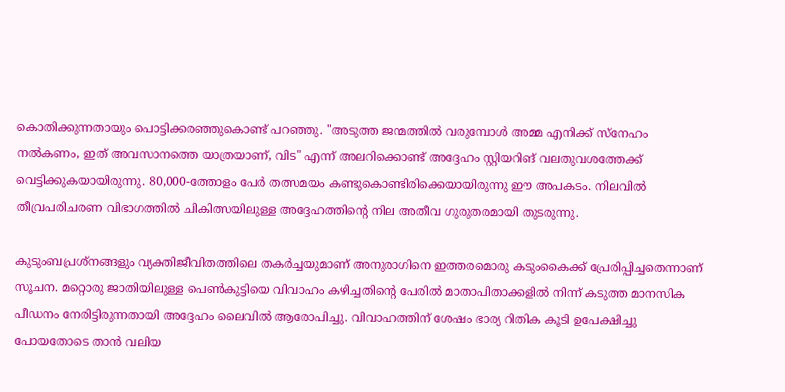കൊതിക്കുന്നതായും പൊട്ടിക്കരഞ്ഞുകൊണ്ട് പറഞ്ഞു. "അടുത്ത ജന്മത്തിൽ വരുമ്പോൾ അമ്മ എനിക്ക് സ്നേഹം നൽകണം, ഇത് അവസാനത്തെ യാത്രയാണ്, വിട" എന്ന് അലറിക്കൊണ്ട് അദ്ദേഹം സ്റ്റിയറിങ് വലതുവശത്തേക്ക് വെട്ടിക്കുകയായിരുന്നു. 80,000-ത്തോളം പേർ തത്സമയം കണ്ടുകൊണ്ടിരിക്കെയായിരുന്നു ഈ അപകടം. നിലവിൽ തീവ്രപരിചരണ വിഭാഗത്തിൽ ചികിത്സയിലുള്ള അദ്ദേഹത്തിന്റെ നില അതീവ ഗുരുതരമായി തുടരുന്നു.

കുടുംബപ്രശ്നങ്ങളും വ്യക്തിജീവിതത്തിലെ തകർച്ചയുമാണ് അനുരാഗിനെ ഇത്തരമൊരു കടുംകൈക്ക് പ്രേരിപ്പിച്ചതെന്നാണ് സൂചന. മറ്റൊരു ജാതിയിലുള്ള പെൺകുട്ടിയെ വിവാഹം കഴിച്ചതിന്റെ പേരിൽ മാതാപിതാക്കളിൽ നിന്ന് കടുത്ത മാനസിക പീഡനം നേരിട്ടിരുന്നതായി അദ്ദേഹം ലൈവിൽ ആരോപിച്ചു. വിവാഹത്തിന് ശേഷം ഭാര്യ റിതിക കൂടി ഉപേക്ഷിച്ചു പോയതോടെ താൻ വലിയ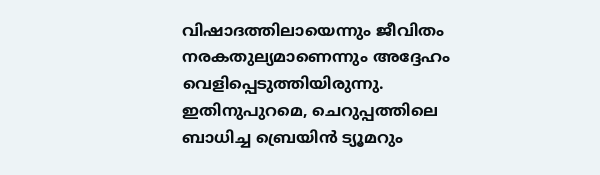വിഷാദത്തിലായെന്നും ജീവിതം നരകതുല്യമാണെന്നും അദ്ദേഹം വെളിപ്പെടുത്തിയിരുന്നു. ഇതിനുപുറമെ, ചെറുപ്പത്തിലെ ബാധിച്ച ബ്രെയിൻ ട്യൂമറും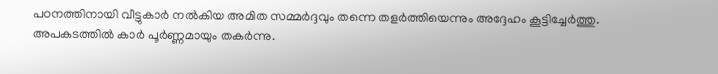പഠനത്തിനായി വീട്ടുകാർ നൽകിയ അമിത സമ്മർദ്ദവും തന്നെ തളർത്തിയെന്നും അദ്ദേഹം കൂട്ടിച്ചേർത്തു. അപകടത്തിൽ കാർ പൂർണ്ണമായും തകർന്നു.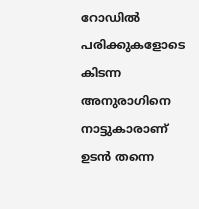റോഡിൽ പരിക്കുകളോടെ കിടന്ന അനുരാഗിനെ നാട്ടുകാരാണ് ഉടൻ തന്നെ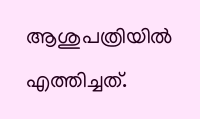ആശുപത്രിയിൽ എത്തിച്ചത്.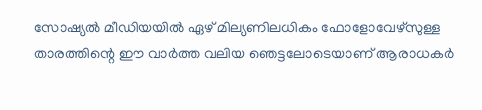സോഷ്യൽ മീഡിയയിൽ ഏഴ് മില്യണിലധികം ഫോളോവേഴ്സുള്ള താരത്തിന്റെ ഈ വാർത്ത വലിയ ഞെട്ടലോടെയാണ് ആരാധകർ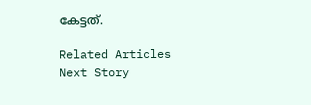കേട്ടത്.

Related Articles
Next Story